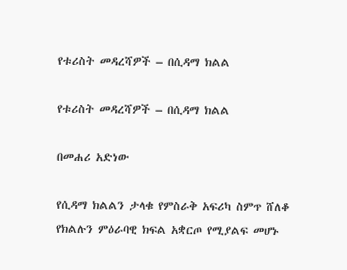የቱሪስት መዳረሻዎች – በሲዳማ ክልል

የቱሪስት መዳረሻዎች – በሲዳማ ክልል

በመሐሪ አድነው

የሲዳማ ክልልን ታላቁ የምስራቅ አፍሪካ ስምጥ ሸለቆ የክልሉን ምዕራባዊ ክፍል አቋርጦ የሚያልፍ መሆኑ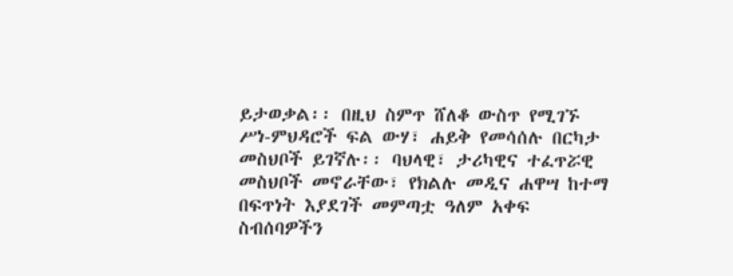ይታወቃል፡፡ በዚህ ስምጥ ሸለቆ ውስጥ የሚገኙ ሥነ-ምህዳሮች ፍል ውሃ፣ ሐይቅ የመሳሰሉ በርካታ መስህቦች ይገኛሉ፡፡ ባህላዊ፣ ታሪካዊና ተፈጥሯዊ መስህቦች መኖራቸው፣ የክልሉ መዲና ሐዋሣ ከተማ በፍጥነት እያደገች መምጣቷ ዓለም አቀፍ ስብሰባዎችን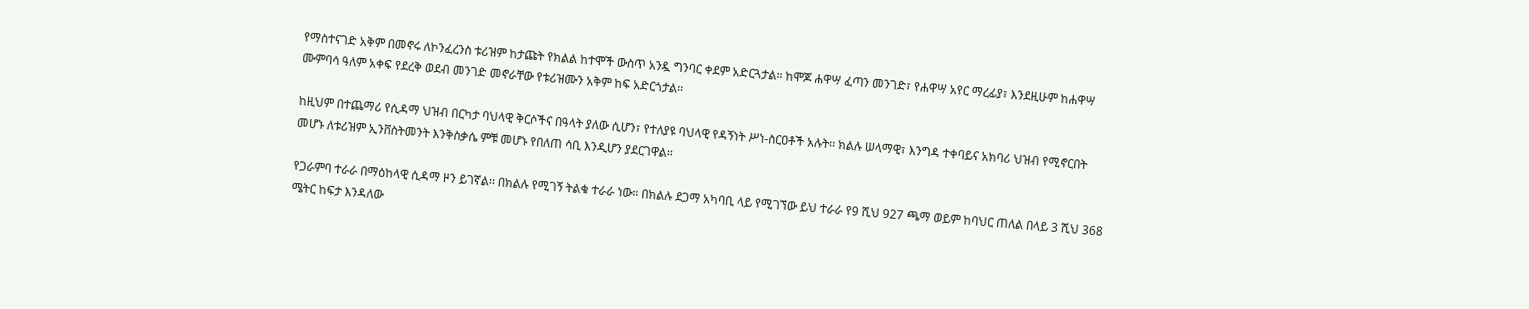የማስተናገድ አቅም በመኖሩ ለኮንፈረንስ ቱሪዝም ከታጩት የክልል ከተሞች ውስጥ አንዷ ግንባር ቀደም አድርጓታል። ከሞጆ ሐዋሣ ፈጣን መንገድ፣ የሐዋሣ አየር ማረፊያ፣ እንደዚሁም ከሐዋሣ ሙምባሳ ዓለም አቀፍ የደረቅ ወደብ መንገድ መኖራቸው የቱሪዝሙን አቅም ከፍ አድርጎታል፡፡

ከዚህም በተጨማሪ የሲዳማ ህዝብ በርካታ ባህላዊ ቅርሶችና በዓላት ያለው ሲሆን፣ የተለያዩ ባህላዊ የዳኝነት ሥነ-ስርዐቶች አሉት፡፡ ክልሉ ሠላማዊ፣ እንግዳ ተቀባይና አክባሪ ህዝብ የሚኖርበት መሆኑ ለቱሪዝም ኢንቨስትመንት እንቅስቃሴ ምቹ መሆኑ የበለጠ ሳቢ እንዲሆን ያደርገዋል፡፡

የጋራምባ ተራራ በማዕከላዊ ሲዳማ ዞን ይገኛል፡፡ በክልሉ የሚገኝ ትልቁ ተራራ ነው። በክልሉ ደጋማ አካባቢ ላይ የሚገኘው ይህ ተራራ የ9 ሺህ 927 ጫማ ወይም ከባህር ጠለል በላይ 3 ሺህ 368 ሜትር ከፍታ እንዳለው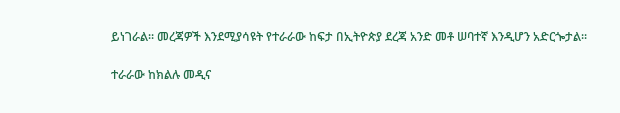ይነገራል፡፡ መረጃዎች እንደሚያሳዩት የተራራው ከፍታ በኢትዮጵያ ደረጃ አንድ መቶ ሠባተኛ እንዲሆን አድርጐታል፡፡

ተራራው ከክልሉ መዲና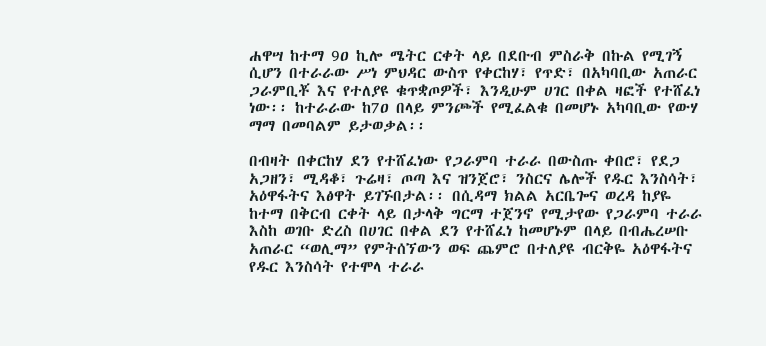ሐዋሣ ከተማ 9ዐ ኪሎ ሜትር ርቀት ላይ በደቡብ ምስራቅ በኩል የሚገኝ ሲሆን በተራራው ሥነ ምህዳር ውስጥ የቀርከሃ፣ የጥድ፣ በአካባቢው አጠራር ጋራምቢቾ እና የተለያዩ ቁጥቋጦዎች፣ እንዲሁም ሀገር በቀል ዛፎች የተሸፈነ ነው፡፡ ከተራራው ከ7ዐ በላይ ምንጮች የሚፈልቁ በመሆኑ አካባቢው የውሃ ማማ በመባልም ይታወቃል፡፡

በብዛት በቀርከሃ ደን የተሸፈነው የጋራምባ ተራራ በውስጡ ቀበሮ፣ የደጋ አጋዘን፣ ሚዳቆ፣ ጉሬዛ፣ ጦጣ እና ዝንጀሮ፣ ንስርና ሌሎች የዱር እንስሳት፣ አዕዋፋትና እፅዋት ይገኙበታል፡፡ በሲዳማ ክልል አርቤጐና ወረዳ ከያዬ ከተማ በቅርብ ርቀት ላይ በታላቅ ግርማ ተጀንኖ የሚታየው የጋራምባ ተራራ እስከ ወገቡ ድረስ በሀገር በቀል ደን የተሸፈነ ከመሆኑም በላይ በብሔረሠቡ አጠራር “ወሊማ” የምትሰኘውን ወፍ ጨምሮ በተለያዩ ብርቅዬ አዕዋፋትና የዱር እንስሳት የተሞላ ተራራ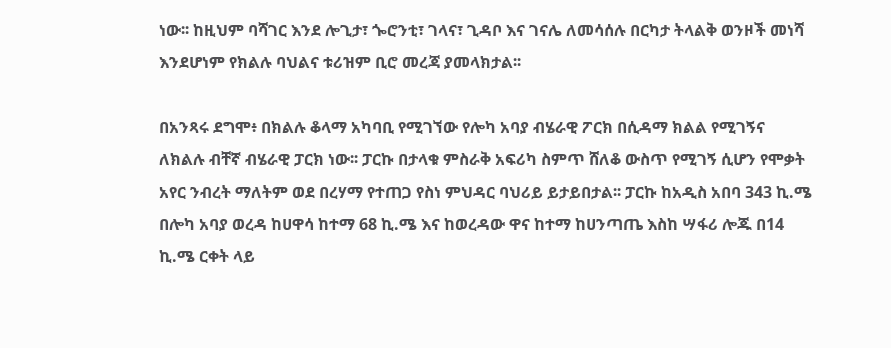ነው፡፡ ከዚህም ባሻገር እንደ ሎጊታ፣ ጐሮንቲ፣ ገላና፣ ጊዳቦ እና ገናሌ ለመሳሰሉ በርካታ ትላልቅ ወንዞች መነሻ እንደሆነም የክልሉ ባህልና ቱሪዝም ቢሮ መረጃ ያመላክታል፡፡

በአንጻሩ ደግሞ፥ በክልሉ ቆላማ አካባቢ የሚገኘው የሎካ አባያ ብሄራዊ ፖርክ በሲዳማ ክልል የሚገኝና ለክልሉ ብቸኛ ብሄራዊ ፓርክ ነው፡፡ ፓርኩ በታላቁ ምስራቅ አፍሪካ ስምጥ ሸለቆ ውስጥ የሚገኝ ሲሆን የሞቃት አየር ንብረት ማለትም ወደ በረሃማ የተጠጋ የስነ ምህዳር ባህሪይ ይታይበታል፡፡ ፓርኩ ከአዲስ አበባ 343 ኪ.ሜ በሎካ አባያ ወረዳ ከሀዋሳ ከተማ 68 ኪ.ሜ እና ከወረዳው ዋና ከተማ ከሀንጣጤ እስከ ሣፋሪ ሎጁ በ14 ኪ.ሜ ርቀት ላይ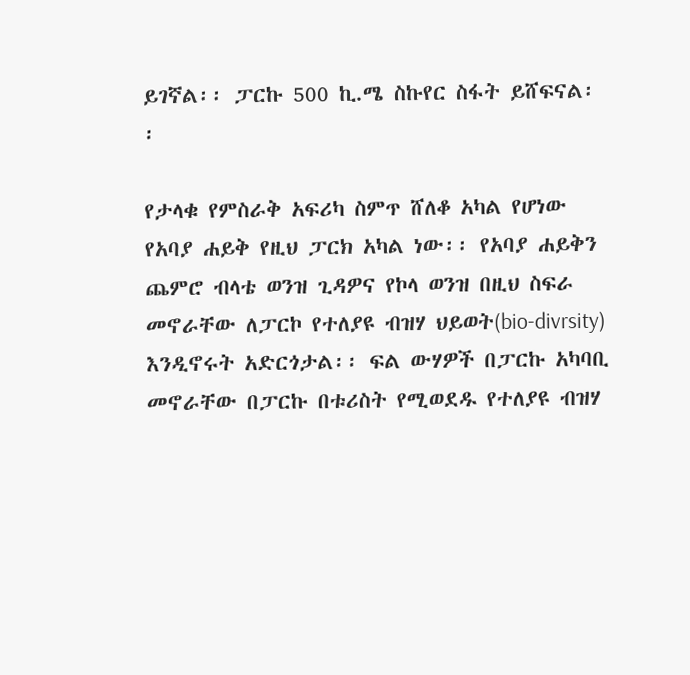ይገኛል፡፡ ፓርኩ 500 ኪ.ሜ ስኩየር ስፋት ይሸፍናል፡፡

የታላቁ የምስራቅ አፍሪካ ስምጥ ሸለቆ አካል የሆነው የአባያ ሐይቅ የዚህ ፓርክ አካል ነው፡፡ የአባያ ሐይቅን ጨምሮ ብላቴ ወንዝ ጊዳዎና የኮላ ወንዝ በዚህ ስፍራ መኖራቸው ለፓርኮ የተለያዩ ብዝሃ ህይወት(bio-divrsity) እንዲኖሩት አድርጎታል፡፡ ፍል ውሃዎች በፓርኩ አካባቢ መኖራቸው በፓርኩ በቱሪስት የሚወደዱ የተለያዩ ብዝሃ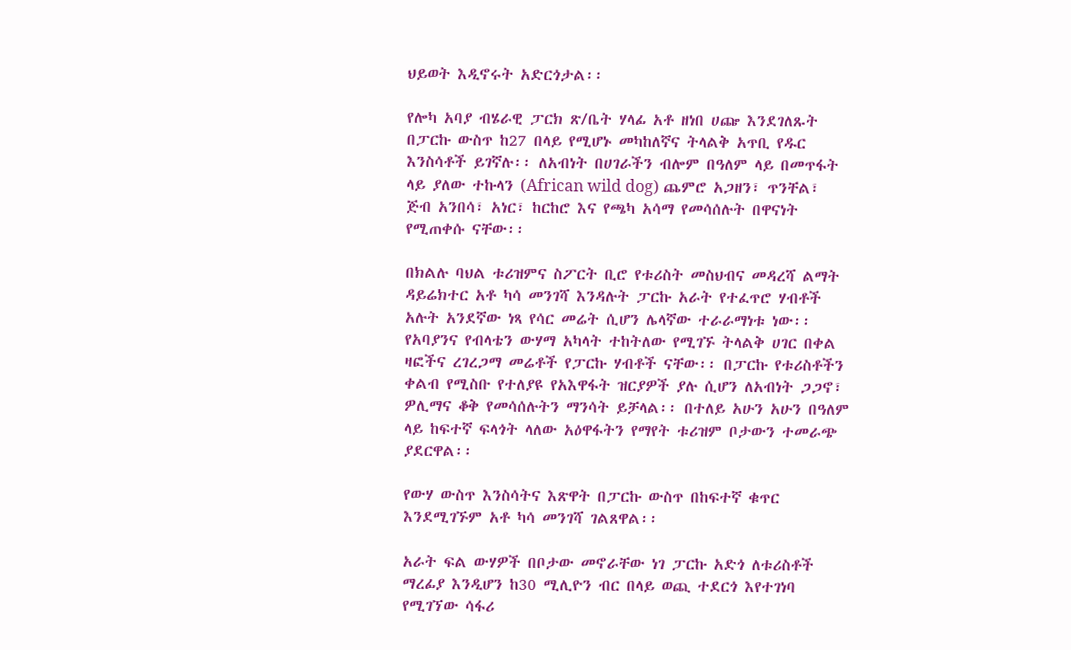ህይወት እዲኖሩት አድርጎታል፡፡

የሎካ አባያ ብሄራዊ ፓርክ ጽ/ቤት ሃላፊ አቶ ዘነበ ሀጬ እንደገለጹት በፓርኩ ውስጥ ከ27 በላይ የሚሆኑ መካከለኛና ትላልቅ አጥቢ የዱር እንስሳቶች ይገኛሉ፡፡ ለአብነት በሀገራችን ብሎም በዓለም ላይ በመጥፋት ላይ ያለው ተኩላን (African wild dog) ጨምሮ አጋዘን፣ ጥንቸል፣ ጅብ አንበሳ፣ አነር፣ ከርከሮ እና የጫካ አሳማ የመሳሰሉት በዋናነት የሚጠቀሱ ናቸው፡፡

በክልሉ ባህል ቱሪዝምና ስፖርት ቢሮ የቱሪስት መስህብና መዳረሻ ልማት ዳይሬክተር አቶ ካሳ መንገሻ እንዳሉት ፓርኩ አራት የተፈጥሮ ሃብቶች አሉት አንደኛው ነጻ የሳር መሬት ሲሆን ሌላኛው ተራራማነቱ ነው፡፡ የአባያንና የብላቴን ውሃማ አካላት ተከትለው የሚገኙ ትላልቅ ሀገር በቀል ዛፎችና ረገረጋማ መሬቶች የፓርኩ ሃብቶች ናቸው፡፡ በፓርኩ የቱሪስቶችን ቀልብ የሚስቡ የተለያዩ የአእዋፋት ዝርያዎች ያሉ ሲሆን ለአብነት ጋጋኖ፣ ዎሊማና ቆቅ የመሳሰሉትን ማንሳት ይቻላል፡፡ በተለይ አሁን አሁን በዓለም ላይ ከፍተኛ ፍላጎት ላለው አዕዋፋትን የማየት ቱሪዝም ቦታውን ተመራጭ ያደርዋል፡፡

የውሃ ውስጥ እንስሳትና እጽዋት በፓርኩ ውስጥ በከፍተኛ ቁጥር እንደሚገኙም አቶ ካሳ መንገሻ ገልጸዋል፡፡

አራት ፍል ውሃዎች በቦታው መኖራቸው ነገ ፓርኩ አድጎ ለቱሪስቶች ማረፊያ እንዲሆን ከ30 ሚሊዮን ብር በላይ ወጪ ተደርጎ እየተገነባ የሚገኘው ሳፋሪ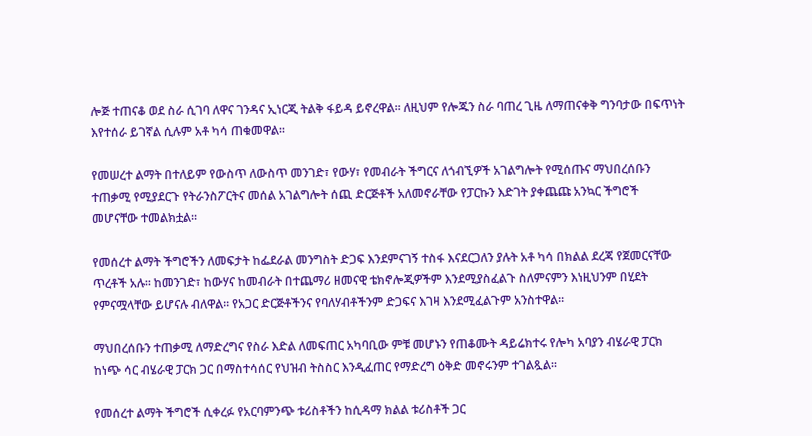ሎጅ ተጠናቆ ወደ ስራ ሲገባ ለዋና ገንዳና ኢነርጂ ትልቅ ፋይዳ ይኖረዋል፡፡ ለዚህም የሎጁን ስራ ባጠረ ጊዜ ለማጠናቀቅ ግንባታው በፍጥነት እየተሰራ ይገኛል ሲሉም አቶ ካሳ ጠቁመዋል፡፡

የመሠረተ ልማት በተለይም የውስጥ ለውስጥ መንገድ፣ የውሃ፣ የመብራት ችግርና ለጎብኚዎች አገልግሎት የሚሰጡና ማህበረሰቡን ተጠቃሚ የሚያደርጉ የትራንስፖርትና መሰል አገልግሎት ሰጪ ድርጅቶች አለመኖራቸው የፓርኩን እድገት ያቀጨጩ አንኳር ችግሮች መሆናቸው ተመልክቷል።

የመሰረተ ልማት ችግሮችን ለመፍታት ከፌደራል መንግስት ድጋፍ እንደምናገኝ ተስፋ እናደርጋለን ያሉት አቶ ካሳ በክልል ደረጃ የጀመርናቸው ጥረቶች አሉ፡፡ ከመንገድ፣ ከውሃና ከመብራት በተጨማሪ ዘመናዊ ቴክኖሎጂዎችም እንደሚያስፈልጉ ስለምናምን እነዚህንም በሂደት የምናሟላቸው ይሆናሉ ብለዋል፡፡ የአጋር ድርጅቶችንና የባለሃብቶችንም ድጋፍና እገዛ እንደሚፈልጉም አንስተዋል፡፡

ማህበረሰቡን ተጠቃሚ ለማድረግና የስራ እድል ለመፍጠር አካባቢው ምቹ መሆኑን የጠቆሙት ዳይሬክተሩ የሎካ አባያን ብሄራዊ ፓርክ ከነጭ ሳር ብሄራዊ ፓርክ ጋር በማስተሳሰር የህዝብ ትስስር እንዲፈጠር የማድረግ ዕቅድ መኖሩንም ተገልጿል፡፡

የመሰረተ ልማት ችግሮች ሲቀረፉ የአርባምንጭ ቱሪስቶችን ከሲዳማ ክልል ቱሪስቶች ጋር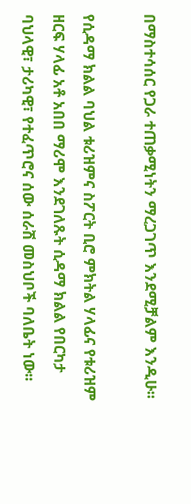በማስተሳሰር የጋራ ተጠቃሚነትን ማረጋገጥ እንደሚቻልም እንዲሁ፡፡

የሲዳማ ክልል ባህል ቱሪዝምና ስፖርት ቢሮ ምክትል ሃላፊና የቱሪዝም ዘርፍ ሃላፊ አቶ አበበ ማሪሞ እንደገለጹት ሲዳማ ክልል የበርካታ ባህላዊ፣ ታሪካዊ፣ የተፈጥሮና ሰው ሰራሽ መስህቦች ባለቤት ነው፡፡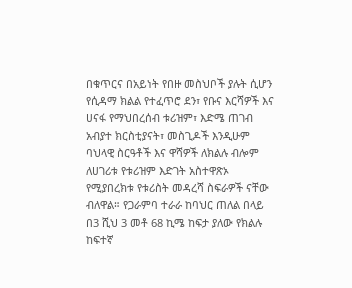በቁጥርና በአይነት የበዙ መስህቦች ያሉት ሲሆን የሲዳማ ክልል የተፈጥሮ ደን፣ የቡና እርሻዎች እና ሀናፋ የማህበረሰብ ቱሪዝም፣ እድሜ ጠገብ አብያተ ክርስቲያናት፣ መስጊዶች እንዲሁም ባህላዊ ስርዓቶች እና ዋሻዎች ለክልሉ ብሎም ለሀገሪቱ የቱሪዝም እድገት አስተዋጽኦ የሚያበረክቱ የቱሪስት መዳረሻ ስፍራዎች ናቸው ብለዋል። የጋራምባ ተራራ ከባህር ጠለል በላይ በ3 ሺህ 3 መቶ 68 ኪሜ ከፍታ ያለው የክልሉ ከፍተኛ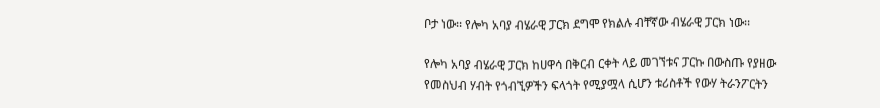ቦታ ነው፡፡ የሎካ አባያ ብሄራዊ ፓርክ ደግሞ የክልሉ ብቸኛው ብሄራዊ ፓርክ ነው፡፡

የሎካ አባያ ብሄራዊ ፓርክ ከሀዋሳ በቅርብ ርቀት ላይ መገኘቱና ፓርኩ በውስጡ የያዘው የመስህብ ሃብት የጎብኚዎችን ፍላጎት የሚያሟላ ሲሆን ቱሪስቶች የውሃ ትራንፖርትን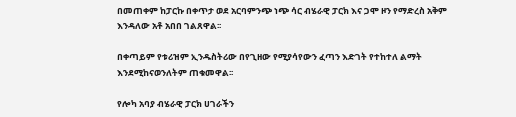በመጠቀም ከፓርኩ በቀጥታ ወደ አርባምንጭ ነጭ ሳር ብሄራዊ ፓርክ እና ጋሞ ዞን የማድረስ አቅም እንዳለው አቶ አበበ ገልጸዋል፡፡

በቀጣይም የቱሪዝም ኢንዱስትሪው በየጊዘው የሚያሳየውን ፈጣን እድገት የተከተለ ልማት እንደሚከናወንለትም ጠቁመዋል፡፡

የሎካ አባያ ብሄራዊ ፓርክ ሀገራችን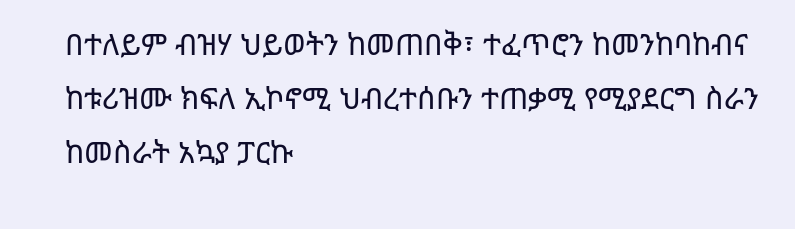በተለይም ብዝሃ ህይወትን ከመጠበቅ፣ ተፈጥሮን ከመንከባከብና ከቱሪዝሙ ክፍለ ኢኮኖሚ ህብረተሰቡን ተጠቃሚ የሚያደርግ ስራን ከመስራት አኳያ ፓርኩ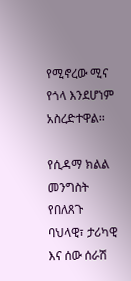የሚኖረው ሚና የጎላ እንደሆነም አስረድተዋል፡፡

የሲዳማ ክልል መንግስት የበለጸጉ ባህላዊ፣ ታሪካዊ እና ሰው ሰራሽ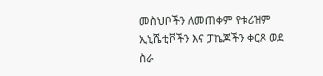መስህቦችን ለመጠቀም የቱሪዝም ኢኒሼቲቮችን እና ፓኬጆችን ቀርጾ ወደ ስራ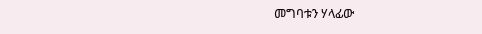መግባቱን ሃላፊው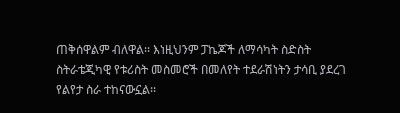ጠቅሰዋልም ብለዋል፡፡ እነዚህንም ፓኬጆች ለማሳካት ስድስት ስትራቴጂካዊ የቱሪስት መስመሮች በመለየት ተደራሽነትን ታሳቢ ያደረገ የልየታ ስራ ተከናውኗል፡፡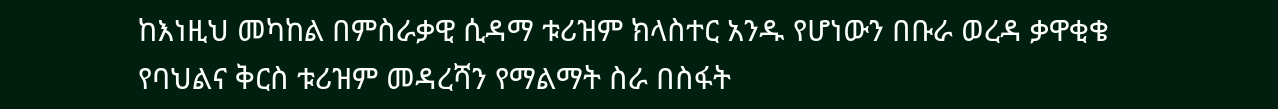ከእነዚህ መካከል በምስራቃዊ ሲዳማ ቱሪዝም ክላስተር አንዱ የሆነውን በቡራ ወረዳ ቃዋቂቄ የባህልና ቅርስ ቱሪዝም መዳረሻን የማልማት ስራ በስፋት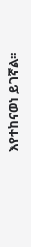እየተከናወነ ይገኛል፡፡